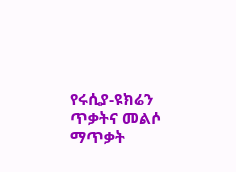የሩሲያ-ዩክሬን ጥቃትና መልሶ ማጥቃት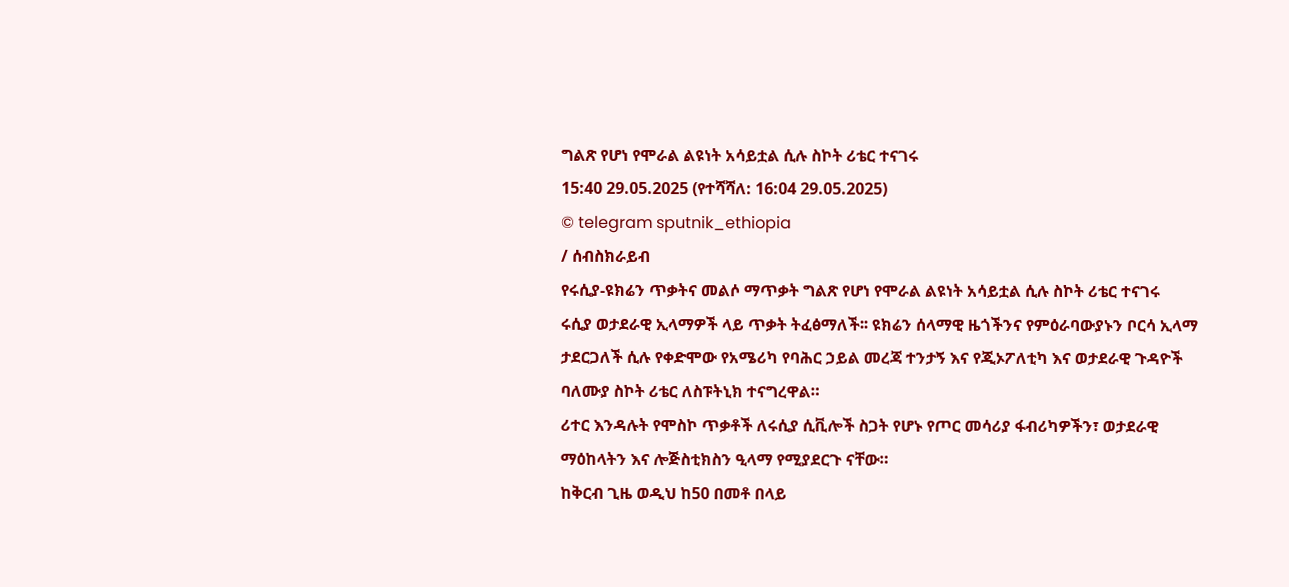ግልጽ የሆነ የሞራል ልዩነት አሳይቷል ሲሉ ስኮት ሪቴር ተናገሩ
15:40 29.05.2025 (የተሻሻለ: 16:04 29.05.2025)
© telegram sputnik_ethiopia
/ ሰብስክራይብ
የሩሲያ-ዩክሬን ጥቃትና መልሶ ማጥቃት ግልጽ የሆነ የሞራል ልዩነት አሳይቷል ሲሉ ስኮት ሪቴር ተናገሩ
ሩሲያ ወታደራዊ ኢላማዎች ላይ ጥቃት ትፈፅማለች፡፡ ዩክሬን ሰላማዊ ዜጎችንና የምዕራባውያኑን ቦርሳ ኢላማ ታደርጋለች ሲሉ የቀድሞው የአሜሪካ የባሕር ኃይል መረጃ ተንታኝ እና የጂኦፖለቲካ እና ወታደራዊ ጉዳዮች ባለሙያ ስኮት ሪቴር ለስፑትኒክ ተናግረዋል።
ሪተር እንዳሉት የሞስኮ ጥቃቶች ለሩሲያ ሲቪሎች ስጋት የሆኑ የጦር መሳሪያ ፋብሪካዎችን፣ ወታደራዊ ማዕከላትን እና ሎጅስቲክስን ዒላማ የሚያደርጉ ናቸው።
ከቅርብ ጊዜ ወዲህ ከ50 በመቶ በላይ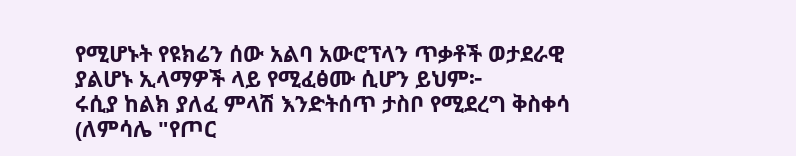የሚሆኑት የዩክሬን ሰው አልባ አውሮፕላን ጥቃቶች ወታደራዊ ያልሆኑ ኢላማዎች ላይ የሚፈፅሙ ሲሆን ይህም፦
ሩሲያ ከልክ ያለፈ ምላሽ እንድትሰጥ ታስቦ የሚደረግ ቅስቀሳ (ለምሳሌ "የጦር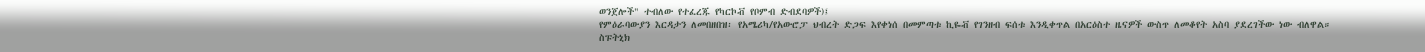ወንጀሎች" ተብለው የተፈረጁ የካርኮቭ የቦምብ ድብደባዎች)፤
የምዕራባውያን እርዳታን ለመበዘበዝ፡ የአሜሪካ/የአውሮፓ ህብረት ድጋፍ እየቀነሰ በመምጣቱ ኪዬቭ የገንዘብ ፍሰቱ እንዲቀጥል በአርዕስተ ዜናዎች ውስጥ ለመቆየት አስባ ያደረገችው ነው ብለዋል።
ስፑትኒክ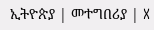ኢትዮጵያ | መተግበሪያ | X